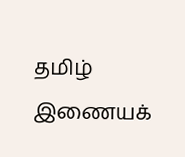தமிழ் இணையக்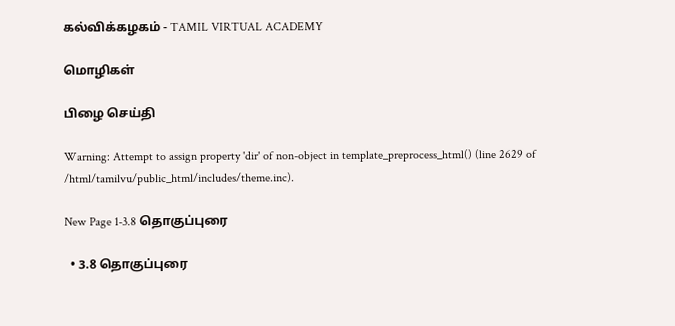கல்விக்கழகம் - TAMIL VIRTUAL ACADEMY

மொழிகள்

பிழை செய்தி

Warning: Attempt to assign property 'dir' of non-object in template_preprocess_html() (line 2629 of /html/tamilvu/public_html/includes/theme.inc).

New Page 1-3.8 தொகுப்புரை

  • 3.8 தொகுப்புரை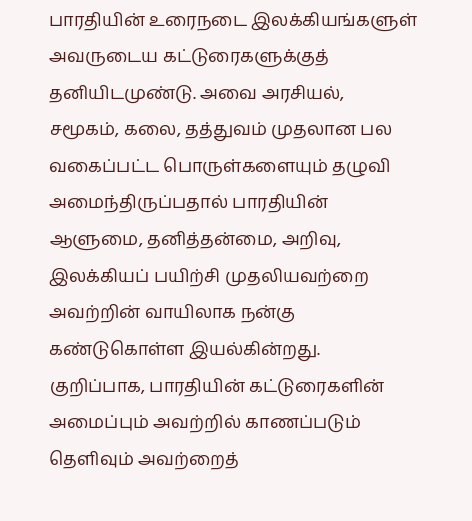பாரதியின் உரைநடை இலக்கியங்களுள் அவருடைய கட்டுரைகளுக்குத் தனியிடமுண்டு. அவை அரசியல், சமூகம், கலை, தத்துவம் முதலான பல வகைப்பட்ட பொருள்களையும் தழுவி அமைந்திருப்பதால் பாரதியின் ஆளுமை, தனித்தன்மை, அறிவு, இலக்கியப் பயிற்சி முதலியவற்றை அவற்றின் வாயிலாக நன்கு கண்டுகொள்ள இயல்கின்றது. குறிப்பாக, பாரதியின் கட்டுரைகளின் அமைப்பும் அவற்றில் காணப்படும் தெளிவும் அவற்றைத்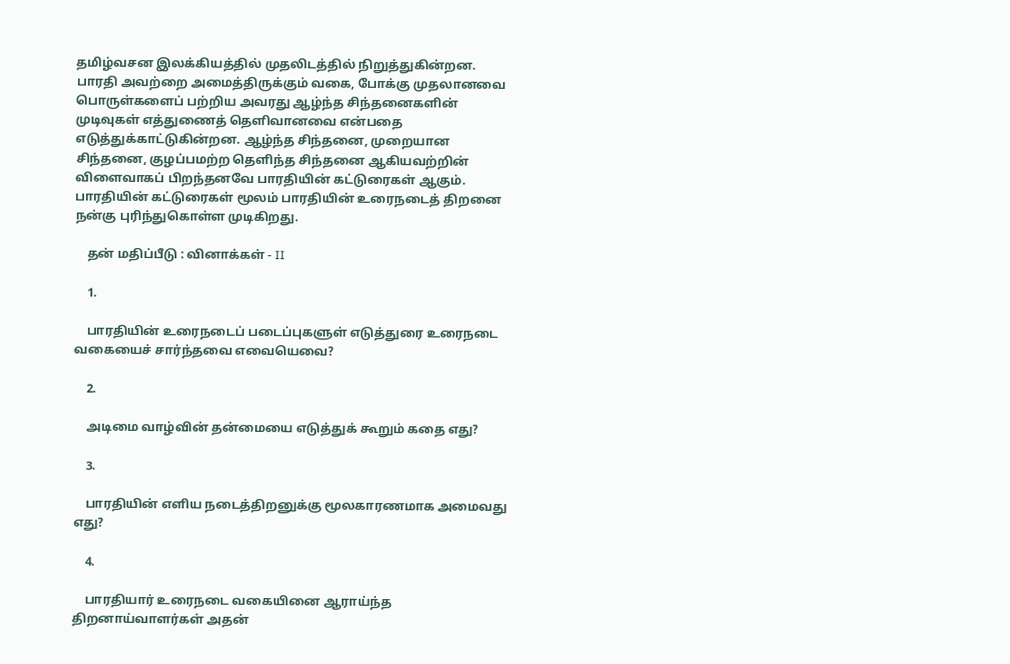தமிழ்வசன இலக்கியத்தில் முதலிடத்தில் நிறுத்துகின்றன. பாரதி அவற்றை அமைத்திருக்கும் வகை, போக்கு முதலானவை பொருள்களைப் பற்றிய அவரது ஆழ்ந்த சிந்தனைகளின் முடிவுகள் எத்துணைத் தெளிவானவை என்பதை எடுத்துக்காட்டுகின்றன. ஆழ்ந்த சிந்தனை, முறையான சிந்தனை, குழப்பமற்ற தெளிந்த சிந்தனை ஆகியவற்றின் விளைவாகப் பிறந்தனவே பாரதியின் கட்டுரைகள் ஆகும். பாரதியின் கட்டுரைகள் மூலம் பாரதியின் உரைநடைத் திறனை நன்கு புரிந்துகொள்ள முடிகிறது.

    தன் மதிப்பீடு : வினாக்கள் - II

    1.

    பாரதியின் உரைநடைப் படைப்புகளுள் எடுத்துரை உரைநடை வகையைச் சார்ந்தவை எவையெவை?

    2.

    அடிமை வாழ்வின் தன்மையை எடுத்துக் கூறும் கதை எது?

    3.

    பாரதியின் எளிய நடைத்திறனுக்கு மூலகாரணமாக அமைவது எது?

    4.

    பாரதியார் உரைநடை வகையினை ஆராய்ந்த திறனாய்வாளர்கள் அதன்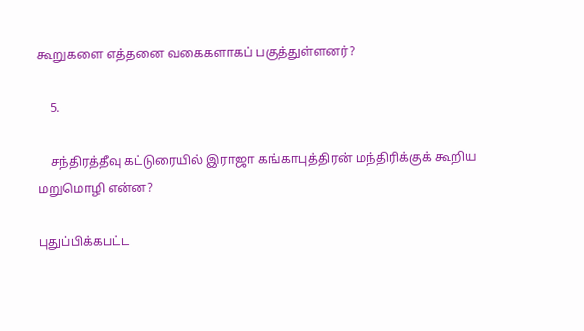கூறுகளை எத்தனை வகைகளாகப் பகுத்துள்ளனர்?

    5.

    சந்திரத்தீவு கட்டுரையில் இராஜா கங்காபுத்திரன் மந்திரிக்குக் கூறிய மறுமொழி என்ன?

புதுப்பிக்கபட்ட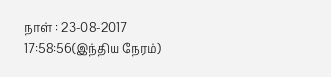நாள் : 23-08-2017 17:58:56(இந்திய நேரம்)